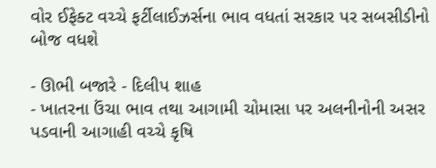વોર ઈફેક્ટ વચ્ચે ફર્ટીલાઈઝર્સના ભાવ વધતાં સરકાર પર સબસીડીનો બોજ વધશે

- ઊભી બજારે - દિલીપ શાહ
- ખાતરના ઉંચા ભાવ તથા આગામી ચોમાસા પર અલનીનોની અસર પડવાની આગાહી વચ્ચે કૃષિ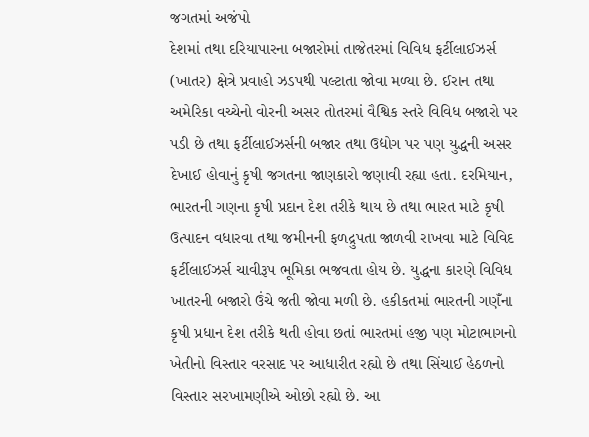જગતમાં અજંપો
દેશમાં તથા દરિયાપારના બજારોમાં તાજેતરમાં વિવિધ ફર્ટીલાઈઝર્સ (ખાતર) ક્ષેત્રે પ્રવાહો ઝડપથી પલ્ટાતા જોવા મળ્યા છે. ઈરાન તથા અમેરિકા વચ્ચેનો વોરની અસર તોતરમાં વૈશ્વિક સ્તરે વિવિધ બજારો પર પડી છે તથા ફર્ટીલાઈઝર્સની બજાર તથા ઉદ્યોગ પર પણ યુદ્ધની અસર દેખાઈ હોવાનું કૃષી જગતના જાણકારો જણાવી રહ્યા હતા. દરમિયાન, ભારતની ગણના કૃષી પ્રદાન દેશ તરીકે થાય છે તથા ભારત માટે કૃષી ઉત્પાદન વધારવા તથા જમીનની ફળદ્રુપતા જાળવી રાખવા માટે વિવિદ ફર્ટીલાઈઝર્સ ચાવીરૂપ ભૂમિકા ભજવતા હોય છે. યુદ્ધના કારણે વિવિધ ખાતરની બજારો ઉંચે જતી જોવા મળી છે. હકીકતમાં ભારતની ગણઁના કૃષી પ્રધાન દેશ તરીકે થતી હોવા છતાં ભારતમાં હજી પણ મોટાભાગનો ખેતીનો વિસ્તાર વરસાદ પર આધારીત રહ્યો છે તથા સિંચાઈ હેઠળનો વિસ્તાર સરખામણીએ ઓછો રહ્યો છે. આ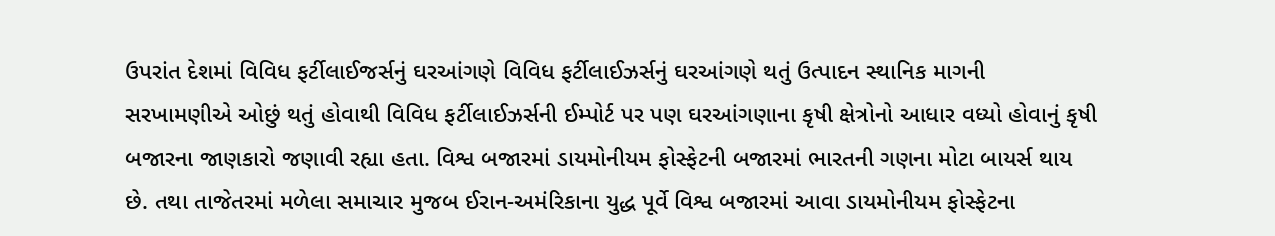ઉપરાંત દેશમાં વિવિધ ફર્ટીલાઈજર્સનું ઘરઆંગણે વિવિધ ફર્ટીલાઈઝર્સનું ઘરઆંગણે થતું ઉત્પાદન સ્થાનિક માગની સરખામણીએ ઓછું થતું હોવાથી વિવિધ ફર્ટીલાઈઝર્સની ઈમ્પોર્ટ પર પણ ઘરઆંગણાના કૃષી ક્ષેત્રોનો આધાર વધ્યો હોવાનું કૃષી બજારના જાણકારો જણાવી રહ્યા હતા. વિશ્વ બજારમાં ડાયમોનીયમ ફોસ્ફેટની બજારમાં ભારતની ગણના મોટા બાયર્સ થાય છે. તથા તાજેતરમાં મળેલા સમાચાર મુજબ ઈરાન-અમંરિકાના યુદ્ધ પૂર્વે વિશ્વ બજારમાં આવા ડાયમોનીયમ ફોસ્ફેટના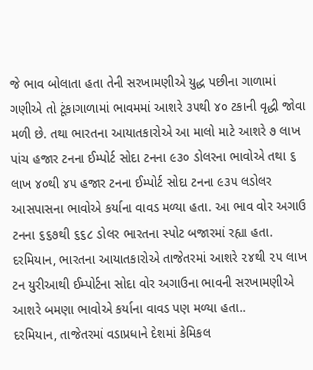જે ભાવ બોલાતા હતા તેની સરખામણીએ યુદ્ધ પછીના ગાળામાં ગણીએ તો ટૂંકાગાળામાં ભાવમમાં આશરે ૩૫થી ૪૦ ટકાની વૃદ્ધી જોવા મળી છે. તથા ભારતના આયાતકારોએ આ માલો માટે આશરે ૭ લાખ પાંચ હજાર ટનના ઈમ્પોર્ટ સોદા ટનના ૯૩૦ ડોલરના ભાવોએ તથા ૬ લાખ ૪૦થી ૪૫ હજાર ટનના ઈમ્પોર્ટ સોદા ટનના ૯૩૫ લડોલર આસપાસના ભાવોએ કર્યાના વાવડ મળ્યા હતા. આ ભાવ વોર અગાઉ ટનના ૬૬૭થી ૬૬૮ ડોલર ભારતના સ્પોટ બજારમાં રહ્યા હતા. દરમિયાન, ભારતના આયાતકારોએ તાજેતરમાં આશરે ૨૪થી ૨૫ લાખ ટન યુરીઆથી ઈમ્પોર્ટના સોદા વોર અગાઉના ભાવની સરખામણીએ આશરે બમણા ભાવોએ કર્યાના વાવડ પણ મળ્યા હતા..
દરમિયાન, તાજેતરમાં વડાપ્રધાને દેશમાં કેમિકલ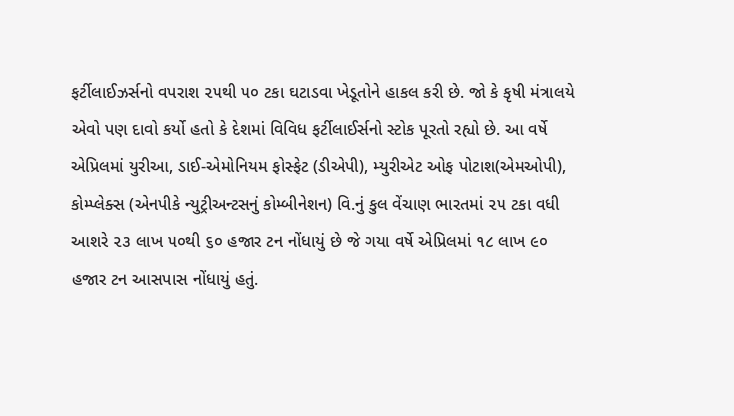ફર્ટીલાઈઝર્સનો વપરાશ ૨૫થી ૫૦ ટકા ઘટાડવા ખેડૂતોને હાકલ કરી છે. જો કે કૃષી મંત્રાલયે એવો પણ દાવો કર્યો હતો કે દેશમાં વિવિધ ફર્ટીલાઈર્સનો સ્ટોક પૂરતો રહ્યો છે. આ વર્ષે એપ્રિલમાં યુરીઆ, ડાઈ-એમોનિયમ ફોસ્ફેટ (ડીએપી), મ્યુરીએટ ઓફ પોટાશ(એમઓપી), કોમ્પ્લેક્સ (એનપીકે ન્યુટ્રીઅન્ટસનું કોમ્બીનેશન) વિ.નું કુલ વેંચાણ ભારતમાં ૨૫ ટકા વધી આશરે ૨૩ લાખ ૫૦થી ૬૦ હજાર ટન નોંધાયું છે જે ગયા વર્ષે એપ્રિલમાં ૧૮ લાખ ૯૦ હજાર ટન આસપાસ નોંધાયું હતું.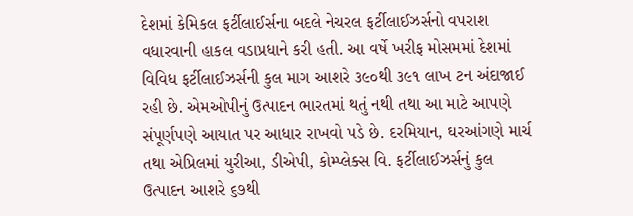દેશમાં કેમિકલ ફર્ટીલાઈર્સના બદલે નેચરલ ફર્ટીલાઈઝર્સનો વપરાશ વધારવાની હાકલ વડાપ્રધાને કરી હતી. આ વર્ષે ખરીફ મોસમમાં દેશમાં વિવિધ ફર્ટીલાઈઝર્સની કુલ માગ આશરે ૩૯૦થી ૩૯૧ લાખ ટન અંદાજાઈ રહી છે. એમઓપીનું ઉત્પાદન ભારતમાં થતું નથી તથા આ માટે આપણે સંપૂર્ણપણે આયાત પર આધાર રાખવો પડે છે. દરમિયાન, ઘરઆંગણે માર્ચ તથા એપ્રિલમાં યુરીઆ, ડીએપી, કોમ્પ્લેક્સ વિ. ફર્ટીલાઈઝર્સનું કુલ ઉત્પાદન આશરે ૬૭થી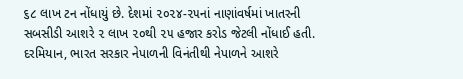૬૮ લાખ ટન નોંધાયું છે. દેશમાં ૨૦૨૪-૨૫નાં નાણાંવર્ષમાં ખાતરની સબસીડી આશરે ૨ લાખ ૨૦થી ૨૫ હજાર કરોડ જેટલી નોંધાઈ હતી. દરમિયાન, ભારત સરકાર નેપાળની વિનંતીથી નેપાળને આશરે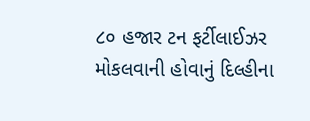૮૦ હજાર ટન ફર્ટીલાઈઝર મોકલવાની હોવાનું દિલ્હીના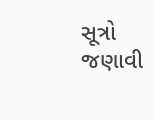સૂત્રો જણાવી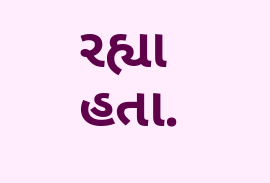રહ્યા હતા.